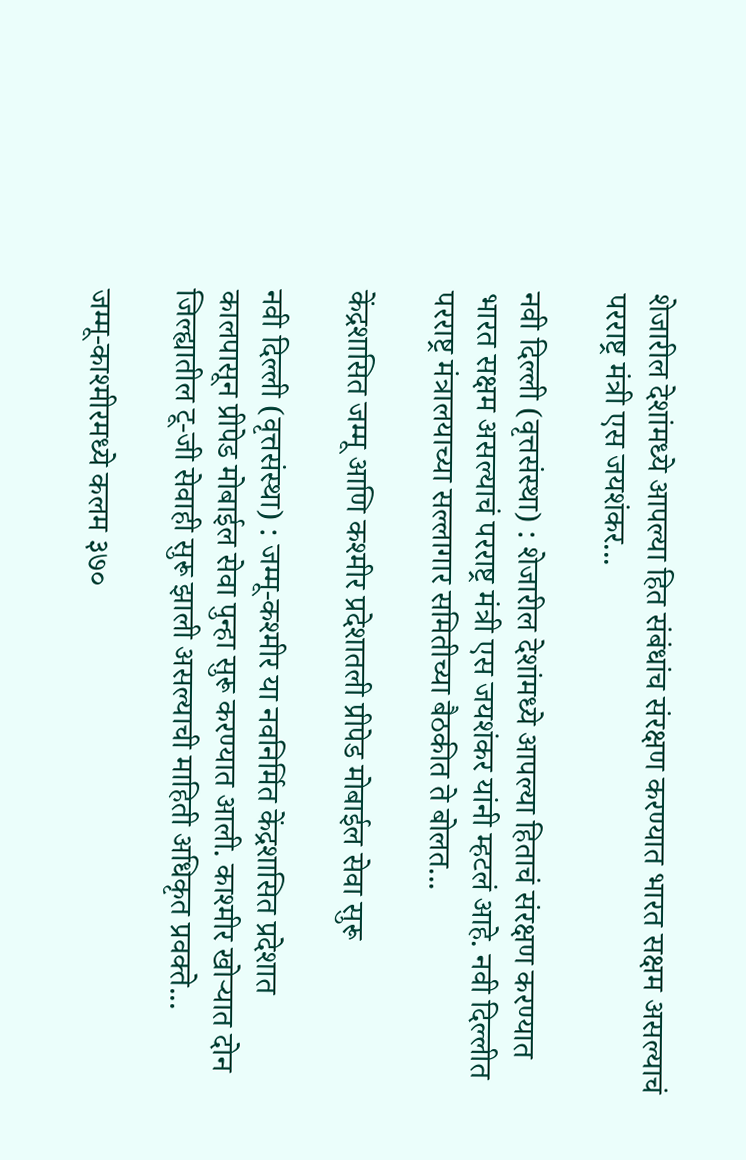शेजारील देशांमध्ये आपल्या हित संबंधांच संरक्षण करण्यात भारत सक्षम असल्याचं परराष्ट्र मंत्री एस जयशंकर...

नवी दिल्ली (वृत्तसंस्था) : शेजारील देशांमध्ये आपल्या हिताचं संरक्षण करण्यात भारत सक्षम असल्याचं परराष्ट्र मंत्री एस जयशंकर यांनी म्हटलं आहे. नवी दिल्लीत परराष्ट्र मंत्रालयाच्या सल्लागार समितीच्या बैठकीत ते बोलत...

केंद्रशासित जम्मू आणि कश्मीर प्रदेशातली प्रीपेड मोबाईल सेवा सुरू

नवी दिल्ली (वृत्तसंस्था) : जम्मू-कश्मीर या नवनिर्मित केंद्रशासित प्रदेशात कालपासून प्रीपेड मोबाईल सेवा पुन्हा सुरू करण्यात आली. काश्मीर खोर्‍यात दोन जिल्ह्यातील टू-जी सेवाही सुरू झाली असल्याची माहिती अधिकृत प्रवक्ते...

जम्मू-काश्मीरमध्ये कलम ३७०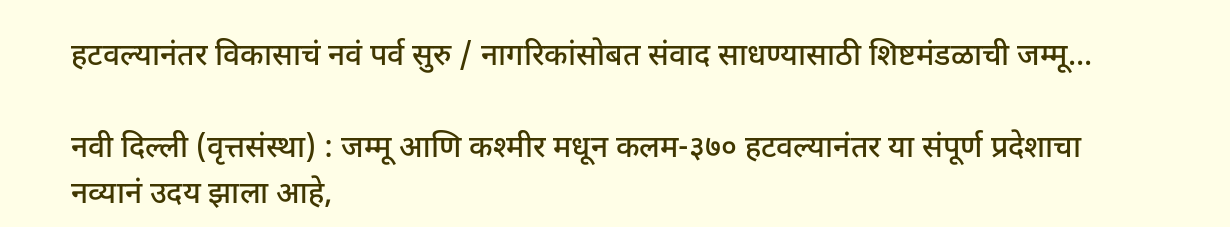हटवल्यानंतर विकासाचं नवं पर्व सुरु / नागरिकांसोबत संवाद साधण्यासाठी शिष्टमंडळाची जम्मू...

नवी दिल्ली (वृत्तसंस्था) : जम्मू आणि कश्मीर मधून कलम-३७० हटवल्यानंतर या संपूर्ण प्रदेशाचा नव्यानं उदय झाला आहे,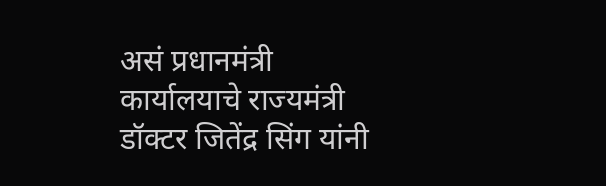असं प्रधानमंत्री कार्यालयाचे राज्यमंत्री डॉक्टर जितेंद्र सिंग यांनी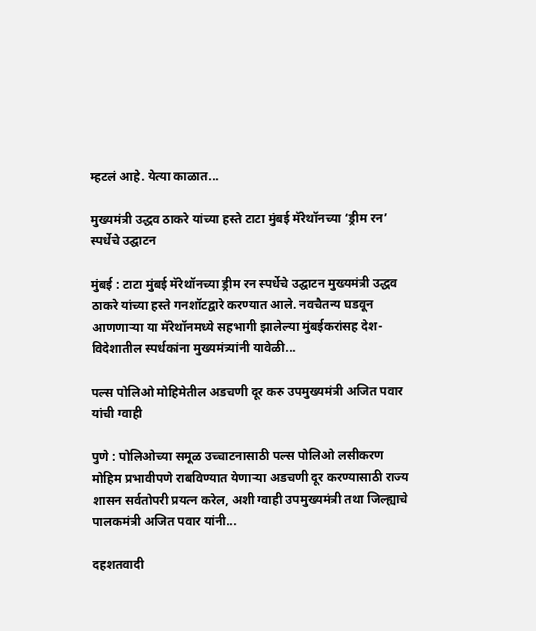म्हटलं आहे. येत्या काळात...

मुख्यमंत्री उद्धव ठाकरे यांच्या हस्ते टाटा मुंबई मॅरेथॉनच्या ‘ड्रीम रन’ स्पर्धेचे उद्घाटन

मुंबई : टाटा मुंबई मॅरेथॉनच्या ड्रीम रन स्पर्धेचे उद्घाटन मुख्यमंत्री उद्धव ठाकरे यांच्या हस्ते गनशॉटद्वारे करण्यात आले. नवचैतन्य घडवून आणणाऱ्या या मॅरेथॉनमध्ये सहभागी झालेल्या मुंबईकरांसह देश-विदेशातील स्पर्धकांना मुख्यमंत्र्यांनी यावेळी...

पल्स पोलिओ मोहिमेतील अडचणी दूर करु उपमुख्यमंत्री अजित पवार यांची ग्वाही

पुणे : पोलिओच्या समूळ उच्चाटनासाठी पल्स पोलिओ लसीकरण मोहिम प्रभावीपणे राबविण्यात येणाऱ्या अडचणी दूर करण्यासाठी राज्य शासन सर्वतोपरी प्रयत्न करेल, अशी ग्वाही उपमुख्यमंत्री तथा जिल्ह्याचे पालकमंत्री अजित पवार यांनी...

दहशतवादी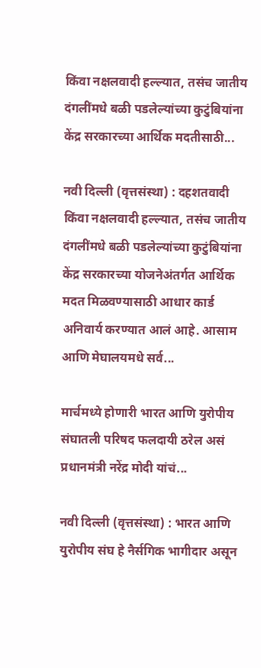किंवा नक्षलवादी हल्ल्यात, तसंच जातीय दंगलींमधे बळी पडलेल्यांच्या कुटुंबियांना केंद्र सरकारच्या आर्थिक मदतीसाठी...

नवी दिल्ली (वृत्तसंस्था) : दहशतवादी किंवा नक्षलवादी हल्ल्यात, तसंच जातीय दंगलींमधे बळी पडलेल्यांच्या कुटुंबियांना केंद्र सरकारच्या योजनेअंतर्गत आर्थिक मदत मिळवण्यासाठी आधार कार्ड अनिवार्य करण्यात आलं आहे. आसाम आणि मेघालयमधे सर्व...

मार्चमध्ये होणारी भारत आणि युरोपीय संघातली परिषद फलदायी ठरेल असं प्रधानमंत्री नरेंद्र मोदी यांचं...

नवी दिल्ली (वृत्तसंस्था) : भारत आणि युरोपीय संघ हे नैर्सगिक भागीदार असून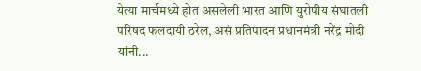येत्या मार्चमध्ये होत असलेली भारत आणि युरोपीय संघातली परिषद फलदायी ठरेल, असं प्रतिपादन प्रधानमंत्री नरेंद्र मोदी यांनी...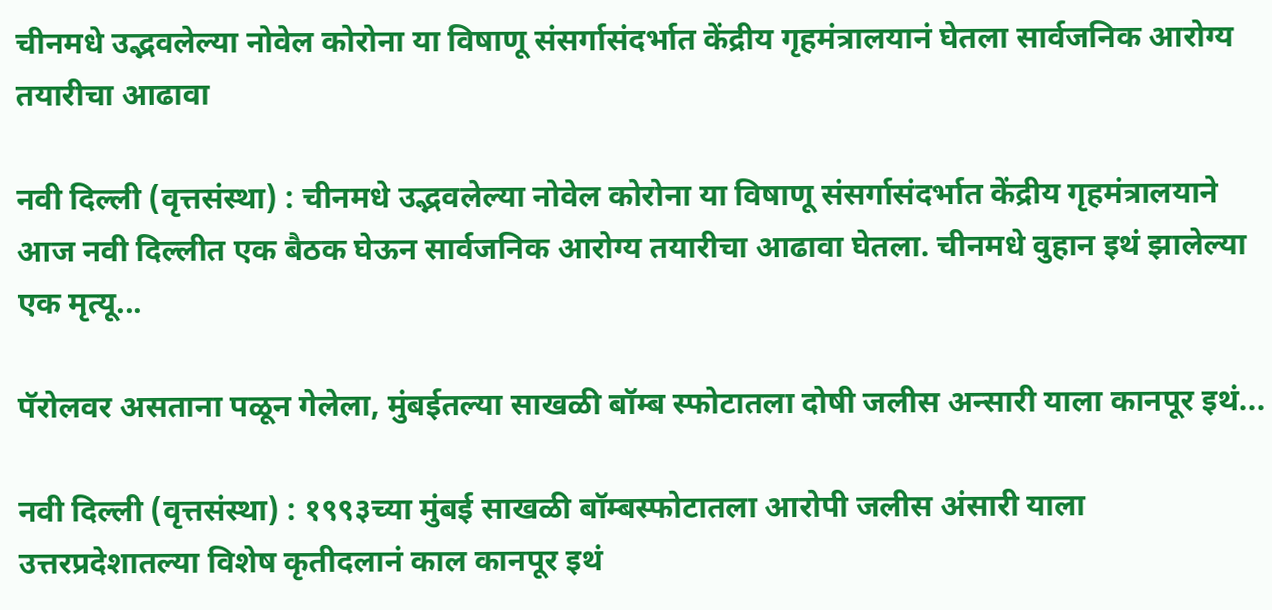चीनमधे उद्भवलेल्या नोवेल कोरोना या विषाणू संसर्गासंदर्भात केंद्रीय गृहमंत्रालयानं घेतला सार्वजनिक आरोग्य तयारीचा आढावा

नवी दिल्ली (वृत्तसंस्था) : चीनमधे उद्भवलेल्या नोवेल कोरोना या विषाणू संसर्गासंदर्भात केंद्रीय गृहमंत्रालयाने आज नवी दिल्लीत एक बैठक घेऊन सार्वजनिक आरोग्य तयारीचा आढावा घेतला. चीनमधे वुहान इथं झालेल्या एक मृत्यू...

पॅरोलवर असताना पळून गेलेला, मुंबईतल्या साखळी बॉम्ब स्फोटातला दोषी जलीस अन्सारी याला कानपूर इथं...

नवी दिल्ली (वृत्तसंस्था) : १९९३च्या मुंबई साखळी बॉम्बस्फोटातला आरोपी जलीस अंसारी याला उत्तरप्रदेशातल्या विशेष कृतीदलानं काल कानपूर इथं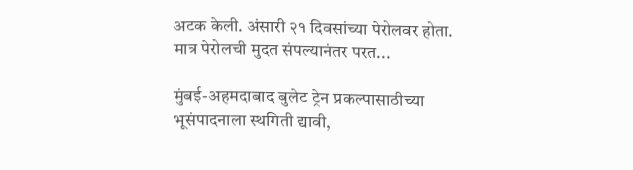अटक केली. अंसारी २१ दिवसांच्या पेरोलवर होता. मात्र पेरोलची मुदत संपल्यानंतर परत...

मुंबई-अहमदाबाद बुलेट ट्रेन प्रकल्पासाठीच्या भूसंपादनाला स्थगिती द्यावी,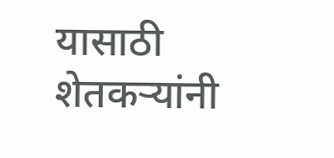यासाठी शेतकऱ्यांनी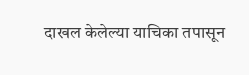दाखल केलेल्या याचिका तपासून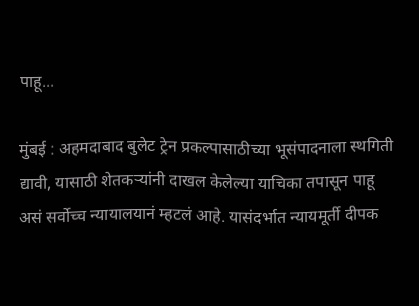पाहू...

मुंबई : अहमदाबाद बुलेट ट्रेन प्रकल्पासाठीच्या भूसंपादनाला स्थगिती द्यावी, यासाठी शेतकऱ्यांनी दाखल केलेल्या याचिका तपासून पाहू असं सर्वोच्च न्यायालयानं म्हटलं आहे. यासंदर्भात न्यायमूर्ती दीपक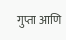गुप्ता आणि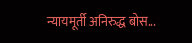न्यायमूर्ती अनिरुद्ध बोस...